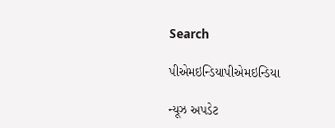Search

પીએમઇન્ડિયાપીએમઇન્ડિયા

ન્યૂઝ અપડેટ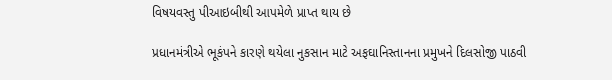વિષયવસ્તુ પીઆઇબીથી આપમેળે પ્રાપ્ત થાય છે

પ્રધાનમંત્રીએ ભૂકંપને કારણે થયેલા નુકસાન માટે અફઘાનિસ્તાનના પ્રમુખને દિલસોજી પાઠવી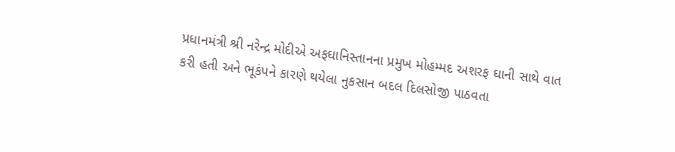પ્રધાનમંત્રી શ્રી નરેન્દ્ર મોદીએ અફઘાનિસ્તાનના પ્રમુખ મોહમ્મદ અશરફ ઘાની સાથે વાત કરી હતી અને ભૂકંપને કારણે થયેલા નુકસાન બદલ દિલસોજી પાઠવતા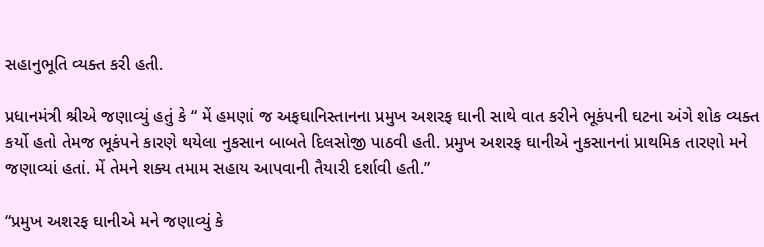સહાનુભૂતિ વ્યક્ત કરી હતી.

પ્રધાનમંત્રી શ્રીએ જણાવ્યું હતું કે “ મેં હમણાં જ અફઘાનિસ્તાનના પ્રમુખ અશરફ ઘાની સાથે વાત કરીને ભૂકંપની ઘટના અંગે શોક વ્યક્ત કર્યો હતો તેમજ ભૂકંપને કારણે થયેલા નુકસાન બાબતે દિલસોજી પાઠવી હતી. પ્રમુખ અશરફ ઘાનીએ નુકસાનનાં પ્રાથમિક તારણો મને જણાવ્યાં હતાં. મેં તેમને શક્ય તમામ સહાય આપવાની તૈયારી દર્શાવી હતી.”

“પ્રમુખ અશરફ ઘાનીએ મને જણાવ્યું કે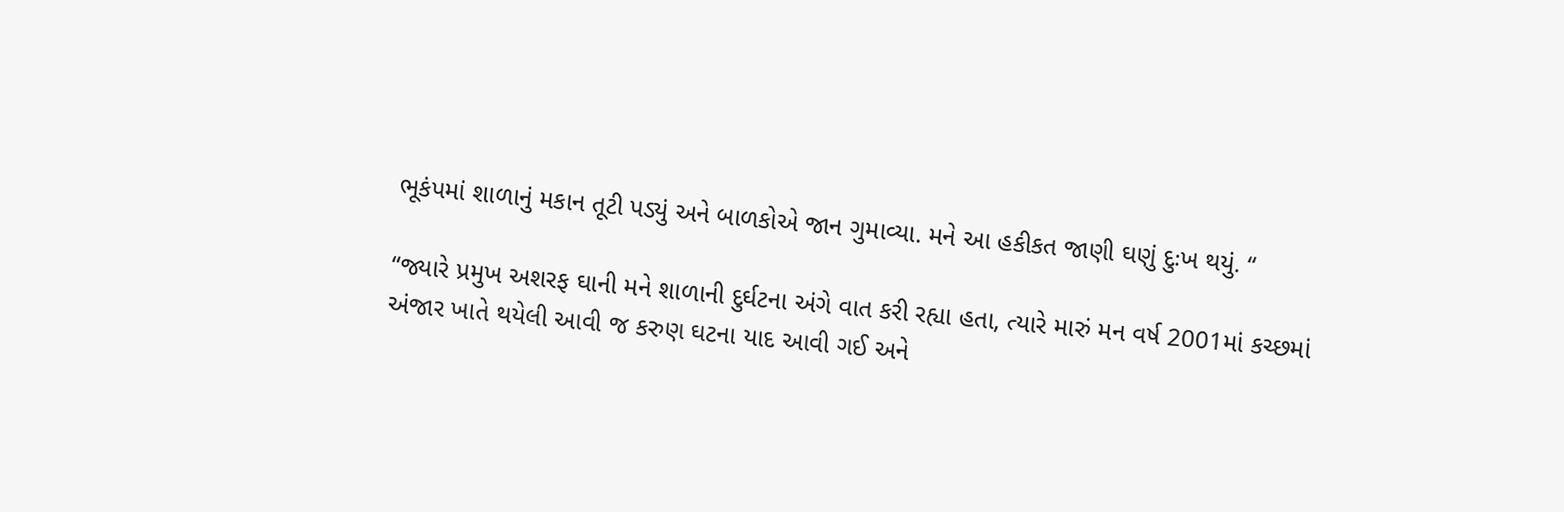ભૂકંપમાં શાળાનું મકાન તૂટી પડ્યું અને બાળકોએ જાન ગુમાવ્યા. મને આ હકીકત જાણી ઘણું દુઃખ થયું. “

“જ્યારે પ્રમુખ અશરફ ઘાની મને શાળાની દુર્ઘટના અંગે વાત કરી રહ્યા હતા, ત્યારે મારું મન વર્ષ 2001માં કચ્છમાં અંજાર ખાતે થયેલી આવી જ કરુણ ઘટના યાદ આવી ગઈ અને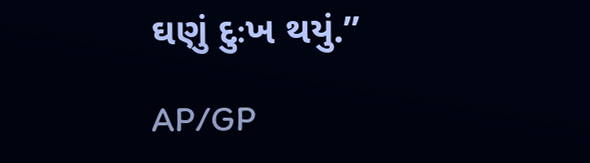ઘણું દુઃખ થયું.”

AP/GP